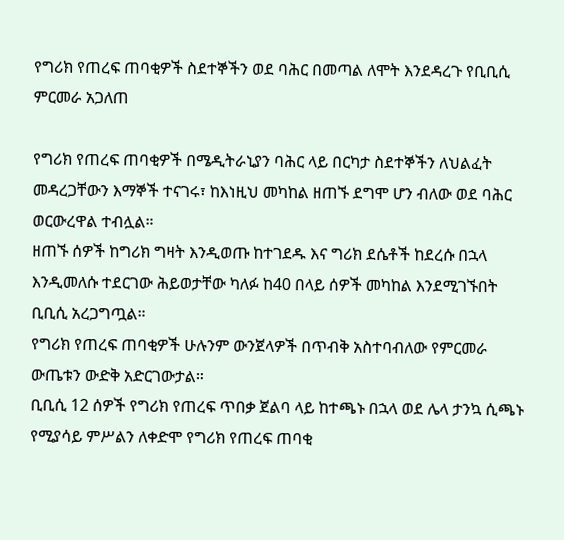የግሪክ የጠረፍ ጠባቂዎች ስደተኞችን ወደ ባሕር በመጣል ለሞት እንደዳረጉ የቢቢሲ ምርመራ አጋለጠ

የግሪክ የጠረፍ ጠባቂዎች በሜዲትራኒያን ባሕር ላይ በርካታ ስደተኞችን ለህልፈት መዳረጋቸውን እማኞች ተናገሩ፣ ከእነዚህ መካከል ዘጠኙ ደግሞ ሆን ብለው ወደ ባሕር ወርውረዋል ተብሏል።
ዘጠኙ ሰዎች ከግሪክ ግዛት እንዲወጡ ከተገደዱ እና ግሪክ ደሴቶች ከደረሱ በኋላ እንዲመለሱ ተደርገው ሕይወታቸው ካለፉ ከ40 በላይ ሰዎች መካከል እንደሚገኙበት ቢቢሲ አረጋግጧል።
የግሪክ የጠረፍ ጠባቂዎች ሁሉንም ውንጀላዎች በጥብቅ አስተባብለው የምርመራ ውጤቱን ውድቅ አድርገውታል።
ቢቢሲ 12 ሰዎች የግሪክ የጠረፍ ጥበቃ ጀልባ ላይ ከተጫኑ በኋላ ወደ ሌላ ታንኳ ሲጫኑ የሚያሳይ ምሥልን ለቀድሞ የግሪክ የጠረፍ ጠባቂ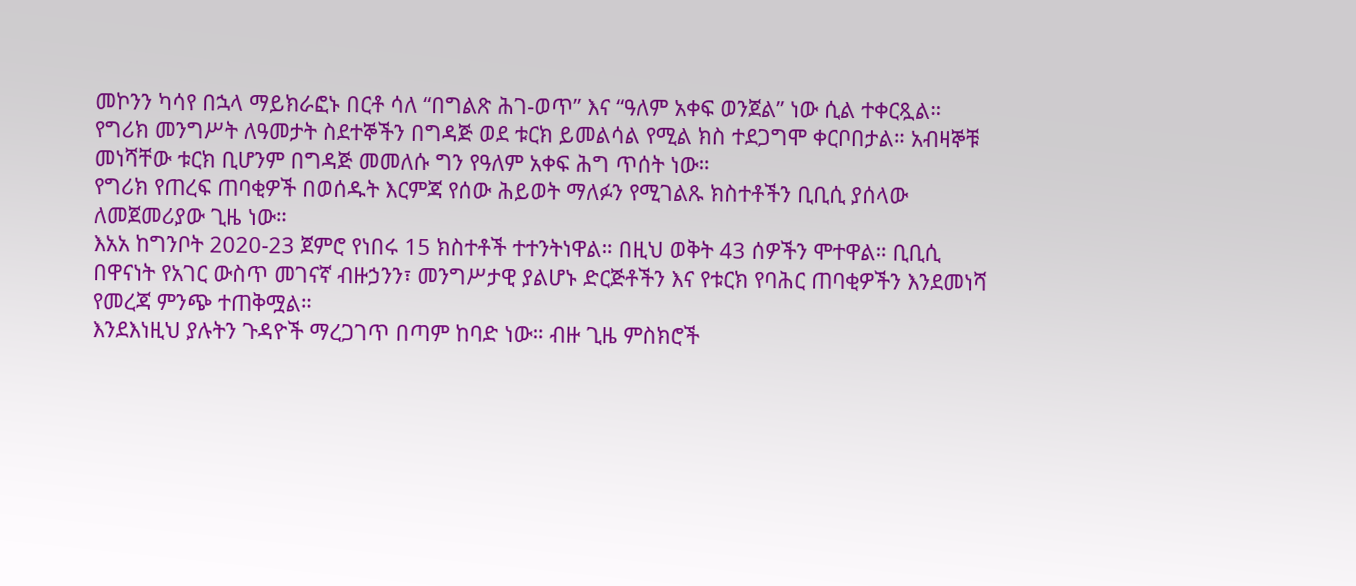መኮንን ካሳየ በኋላ ማይክራፎኑ በርቶ ሳለ “በግልጽ ሕገ-ወጥ” እና “ዓለም አቀፍ ወንጀል” ነው ሲል ተቀርጿል።
የግሪክ መንግሥት ለዓመታት ስደተኞችን በግዳጅ ወደ ቱርክ ይመልሳል የሚል ክስ ተደጋግሞ ቀርቦበታል። አብዛኞቹ መነሻቸው ቱርክ ቢሆንም በግዳጅ መመለሱ ግን የዓለም አቀፍ ሕግ ጥሰት ነው።
የግሪክ የጠረፍ ጠባቂዎች በወሰዱት እርምጃ የሰው ሕይወት ማለፉን የሚገልጹ ክስተቶችን ቢቢሲ ያሰላው ለመጀመሪያው ጊዜ ነው።
እአአ ከግንቦት 2020-23 ጀምሮ የነበሩ 15 ክስተቶች ተተንትነዋል። በዚህ ወቅት 43 ሰዎችን ሞተዋል። ቢቢሲ በዋናነት የአገር ውስጥ መገናኛ ብዙኃንን፣ መንግሥታዊ ያልሆኑ ድርጅቶችን እና የቱርክ የባሕር ጠባቂዎችን እንደመነሻ የመረጃ ምንጭ ተጠቅሟል።
እንደእነዚህ ያሉትን ጉዳዮች ማረጋገጥ በጣም ከባድ ነው። ብዙ ጊዜ ምስክሮች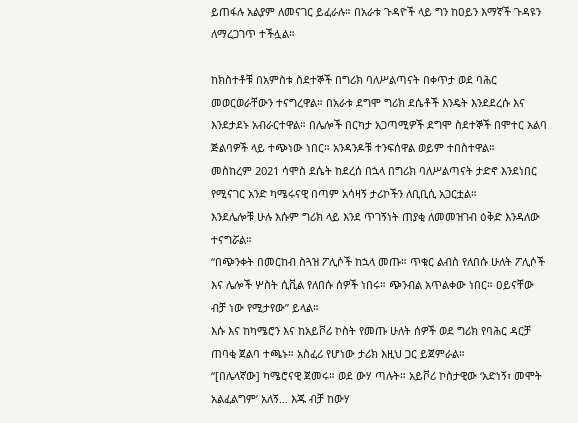ይጠፋሉ አልያም ለመናገር ይፈራሉ። በአራቱ ጉዳዮች ላይ ግን ከዐይን እማኛች ጉዳዩን ለማረጋገጥ ተችሏል።

ከክስተቶቹ በአምስቱ ስደተኞች በግሪክ ባለሥልጣናት በቀጥታ ወደ ባሕር መወርወራቸውን ተናግረዋል። በአራቱ ደግሞ ግሪክ ደሴቶች እንዴት እንደደረሱ እና እንደታደኑ አብራርተዋል። በሌሎች በርካታ አጋጣሚዎች ደግሞ ስደተኞች በሞተር አልባ ጅልባዎች ላይ ተጭነው ነበር። አንዳንዶቹ ተንፍሰዋል ወይም ተበስተዋል።
መስከረም 2021 ሳሞስ ደሴት ከደረሰ በኋላ በግሪክ ባለሥልጣናት ታድኖ እንደነበር የሚናገር አንድ ካሜሩናዊ በጣም አሳዛኝ ታሪኮችን ለቢቢሲ አጋርቷል።
እንደሌሎቹ ሁሉ እሱም ግሪክ ላይ እንደ ጥገኝነት ጠያቂ ለመመዝገብ ዕቅድ እንዳለው ተናግሯል።
“በጭንቀት በመርከብ ስጓዝ ፖሊሶች ከኋላ መጡ። ጥቁር ልብስ የለበሱ ሁለት ፖሊሶች እና ሌሎች ሦስት ሲቪል የለበሱ ሰዎች ነበሩ። ጭንብል አጥልቀው ነበር። ዐይናቸው ብቻ ነው የሚታየው” ይላል።
እሱ እና ከካሜሮን እና ከአይቮሪ ኮስት የመጡ ሁለት ሰዎች ወደ ግሪክ የባሕር ዳርቻ ጠባቂ ጀልባ ተጫኑ። አስፈሪ የሆነው ታሪክ እዚህ ጋር ይጀምራል።
“[በሌላኛው] ካሜሮናዊ ጀመሩ። ወደ ውሃ ጣሉት። አይቮሪ ኮስታዊው ‘አድነኝ፣ መሞት አልፈልግም’ አለኝ… እጁ ብቻ ከውሃ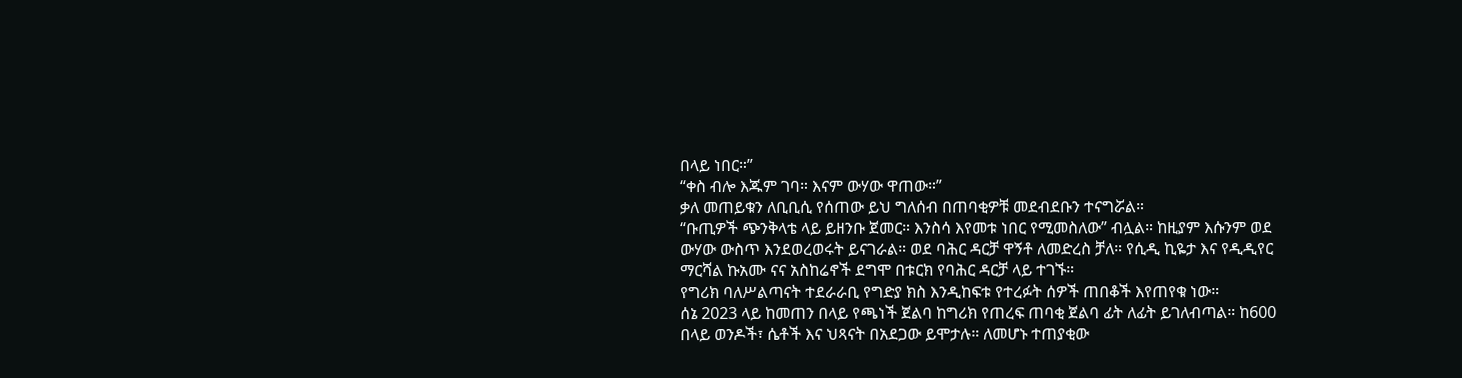በላይ ነበር።”
“ቀስ ብሎ እጁም ገባ። እናም ውሃው ዋጠው።”
ቃለ መጠይቁን ለቢቢሲ የሰጠው ይህ ግለሰብ በጠባቂዎቹ መደብደቡን ተናግሯል።
“ቡጢዎች ጭንቅላቴ ላይ ይዘንቡ ጀመር። እንስሳ እየመቱ ነበር የሚመስለው” ብሏል። ከዚያም እሱንም ወደ ውሃው ውስጥ እንደወረወሩት ይናገራል። ወደ ባሕር ዳርቻ ዋኝቶ ለመድረስ ቻለ። የሲዲ ኪዬታ እና የዲዲየር ማርሻል ኩአሙ ናና አስከሬኖች ደግሞ በቱርክ የባሕር ዳርቻ ላይ ተገኙ።
የግሪክ ባለሥልጣናት ተደራራቢ የግድያ ክስ እንዲከፍቱ የተረፉት ሰዎች ጠበቆች እየጠየቁ ነው።
ሰኔ 2023 ላይ ከመጠን በላይ የጫነች ጀልባ ከግሪክ የጠረፍ ጠባቂ ጀልባ ፊት ለፊት ይገለብጣል። ከ600 በላይ ወንዶች፣ ሴቶች እና ህጻናት በአደጋው ይሞታሉ። ለመሆኑ ተጠያቂው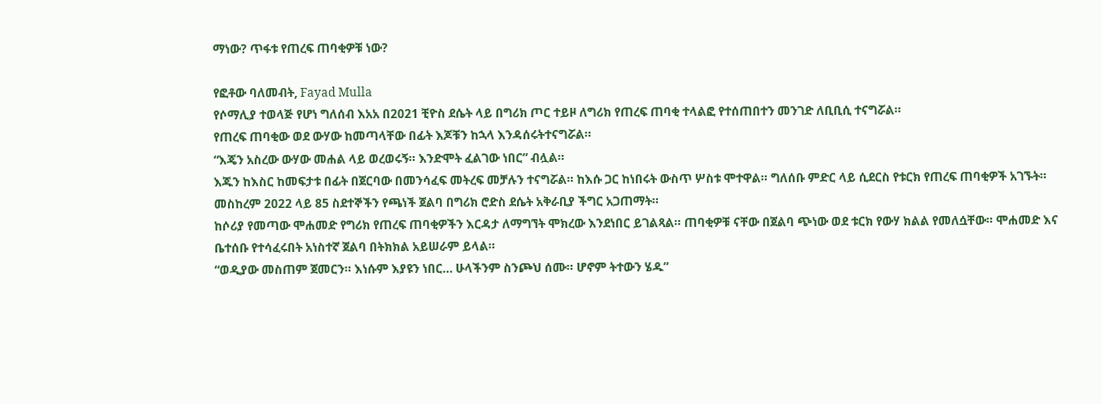ማነው? ጥፋቱ የጠረፍ ጠባቂዎቹ ነው?

የፎቶው ባለመብት, Fayad Mulla
የሶማሊያ ተወላጅ የሆነ ግለሰብ እአአ በ2021 ቺዮስ ደሴት ላይ በግሪክ ጦር ተይዞ ለግሪክ የጠረፍ ጠባቂ ተላልፎ የተሰጠበተን መንገድ ለቢቢሲ ተናግሯል።
የጠረፍ ጠባቂው ወደ ውሃው ከመጣላቸው በፊት እጆቹን ከኋላ እንዳሰሩትተናግሯል።
“እጄን አስረው ውሃው መሐል ላይ ወረወሩኝ። እንድሞት ፈልገው ነበር” ብሏል።
እጁን ከእስር ከመፍታቱ በፊት በጀርባው በመንሳፈፍ መትረፍ መቻሉን ተናግሯል። ከእሱ ጋር ከነበሩት ውስጥ ሦስቱ ሞተዋል። ግለሰቡ ምድር ላይ ሲደርስ የቱርክ የጠረፍ ጠባቂዎች አገኙት።
መስከረም 2022 ላይ 85 ስደተኞችን የጫነች ጀልባ በግሪክ ሮድስ ደሴት አቅራቢያ ችግር አጋጠማት።
ከሶሪያ የመጣው ሞሐመድ የግሪክ የጠረፍ ጠባቂዎችን እርዳታ ለማግኘት ሞክረው እንደነበር ይገልጻል። ጠባቂዎቹ ናቸው በጀልባ ጭነው ወደ ቱርክ የውሃ ክልል የመለሷቸው። ሞሐመድ እና ቤተሰቡ የተሳፈሩበት አነስተኛ ጀልባ በትክክል አይሠራም ይላል።
“ወዲያው መስጠም ጀመርን። እነሱም እያዩን ነበር… ሁላችንም ስንጮህ ሰሙ። ሆኖም ትተውን ሄዱ”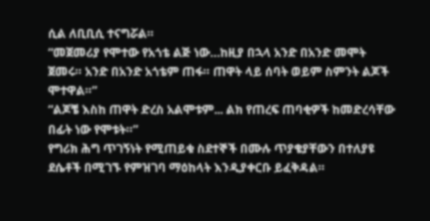ሲል ለቢቢሲ ተናግሯል።
“መጀመሪያ የሞተው የአጎቴ ልጅ ነው…ከዚያ በኋላ አንድ በአንድ መሞት ጀመሩ። አንድ በአንድ አጎቴም ጠፋ። ጠዋት ላይ ሰባት ወይም ስምንት ልጆች ሞተዋል።”
“ልጆቼ እስከ ጠዋት ድረስ አልሞቱም... ልክ የጠረፍ ጠባቂዎች ከመድረሳቸው በፊት ነው የሞቱት።”
የግሪክ ሕግ ጥገኝነት የሚጠይቁ ስደተኞች በሙሉ ጥያቄያቸውን በተለያዩ ደሴቶች በሚገኙ የምዝገባ ማዕከላት እንዲያቀርቡ ይፈቅዳል።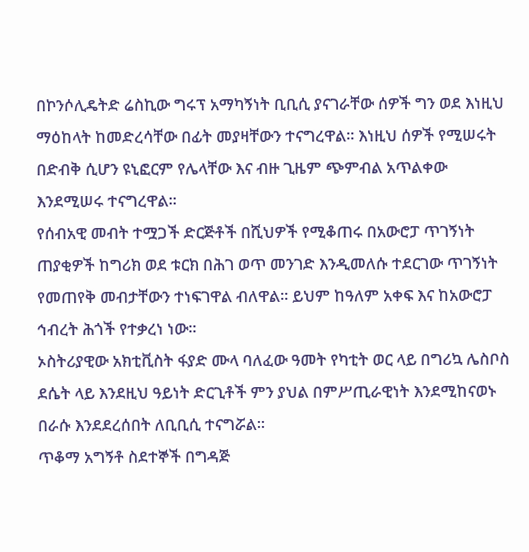በኮንሶሊዴትድ ሬስኪው ግሩፕ አማካኝነት ቢቢሲ ያናገራቸው ሰዎች ግን ወደ እነዚህ ማዕከላት ከመድረሳቸው በፊት መያዛቸውን ተናግረዋል። እነዚህ ሰዎች የሚሠሩት በድብቅ ሲሆን ዩኒፎርም የሌላቸው እና ብዙ ጊዜም ጭምብል አጥልቀው እንደሚሠሩ ተናግረዋል።
የሰብአዊ መብት ተሟጋች ድርጅቶች በሺህዎች የሚቆጠሩ በአውሮፓ ጥገኝነት ጠያቂዎች ከግሪክ ወደ ቱርክ በሕገ ወጥ መንገድ እንዲመለሱ ተደርገው ጥገኝነት የመጠየቅ መብታቸውን ተነፍገዋል ብለዋል። ይህም ከዓለም አቀፍ እና ከአውሮፓ ኅብረት ሕጎች የተቃረነ ነው።
ኦስትሪያዊው አክቲቪስት ፋያድ ሙላ ባለፈው ዓመት የካቲት ወር ላይ በግሪኳ ሌስቦስ ደሴት ላይ እንደዚህ ዓይነት ድርጊቶች ምን ያህል በምሥጢራዊነት እንደሚከናወኑ በራሱ እንደደረሰበት ለቢቢሲ ተናግሯል።
ጥቆማ አግኝቶ ስደተኞች በግዳጅ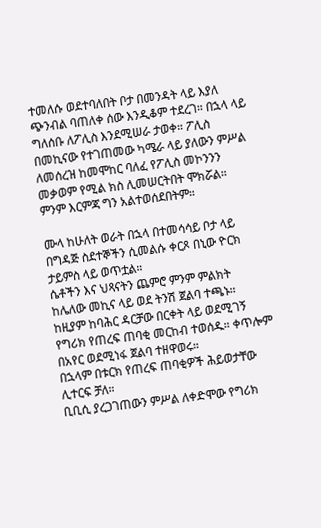ተመለሱ ወደተባለበት ቦታ በመንዳት ላይ እያለ ጭንብል ባጠለቀ ሰው እንዲቆም ተደረገ። በኋላ ላይ ግለሰቡ ለፖሊስ እንደሚሠራ ታወቀ። ፖሊስ በመኪናው የተገጠመው ካሜራ ላይ ያለውን ምሥል ለመሰረዝ ከመሞከር ባለፈ የፖሊስ መኮንንን መቃወም የሚል ክስ ሊመሠርትበት ሞክሯል።
ምንም እርምጃ ግን አልተወሰደበትም።

ሙላ ከሁለት ወራት በኋላ በተመሳሳይ ቦታ ላይ በግዳጅ ስደተኞችን ሲመልሱ ቀርጾ በኒው ዮርክ ታይምስ ላይ ወጥቷል።
ሴቶችን እና ህጻናትን ጨምሮ ምንም ምልክት ከሌለው መኪና ላይ ወደ ትንሽ ጀልባ ተጫኑ።
ከዚያም ከባሕር ዳርቻው በርቀት ላይ ወደሚገኝ የግሪክ የጠረፍ ጠባቂ መርከብ ተወሰዱ። ቀጥሎም በአየር ወደሚነፋ ጀልባ ተዘዋወሩ።
በኋላም በቱርክ የጠረፍ ጠባቂዎች ሕይወታቸው ሊተርፍ ቻለ።
ቢቢሲ ያረጋገጠውን ምሥል ለቀድሞው የግሪክ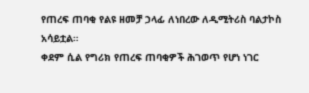የጠረፍ ጠባቂ የልዩ ዘመቻ ኃላፊ ለነበረው ለዲሚትሪስ ባልታኮስ አሳይቷል።
ቀደም ሲል የግሪክ የጠረፍ ጠባቂዎች ሕገወጥ የሆነ ነገር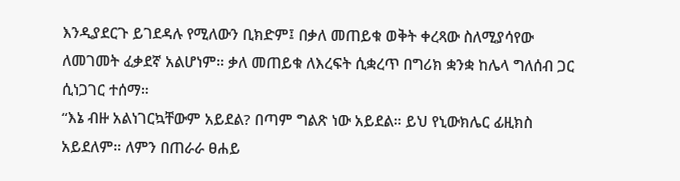እንዲያደርጉ ይገደዳሉ የሚለውን ቢክድም፤ በቃለ መጠይቁ ወቅት ቀረጻው ስለሚያሳየው ለመገመት ፈቃደኛ አልሆነም። ቃለ መጠይቁ ለእረፍት ሲቋረጥ በግሪክ ቋንቋ ከሌላ ግለሰብ ጋር ሲነጋገር ተሰማ።
“እኔ ብዙ አልነገርኳቸውም አይደል? በጣም ግልጽ ነው አይደል። ይህ የኒውክሌር ፊዚክስ አይደለም። ለምን በጠራራ ፀሐይ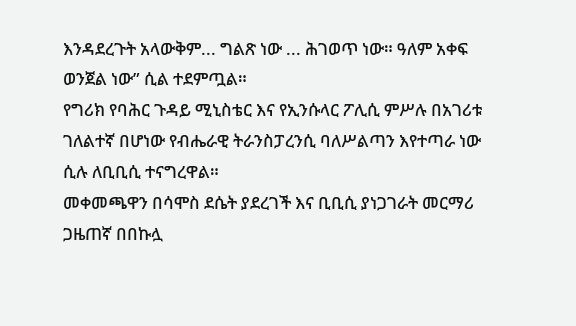እንዳደረጉት አላውቅም... ግልጽ ነው ... ሕገወጥ ነው። ዓለም አቀፍ ወንጀል ነው” ሲል ተደምጧል።
የግሪክ የባሕር ጉዳይ ሚኒስቴር እና የኢንሱላር ፖሊሲ ምሥሉ በአገሪቱ ገለልተኛ በሆነው የብሔራዊ ትራንስፓረንሲ ባለሥልጣን እየተጣራ ነው ሲሉ ለቢቢሲ ተናግረዋል።
መቀመጫዋን በሳሞስ ደሴት ያደረገች እና ቢቢሲ ያነጋገራት መርማሪ ጋዜጠኛ በበኩሏ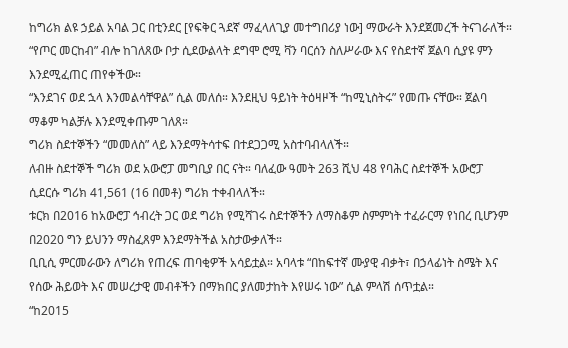ከግሪክ ልዩ ኃይል አባል ጋር በቲንደር [የፍቅር ጓደኛ ማፈላለጊያ መተግበሪያ ነው] ማውራት እንደጀመረች ትናገራለች።
“የጦር መርከብ” ብሎ ከገለጸው ቦታ ሲደውልላት ደግሞ ሮሚ ቫን ባርሰን ስለሥራው እና የስደተኛ ጀልባ ሲያዩ ምን እንደሚፈጠር ጠየቀችው።
“እንደገና ወደ ኋላ እንመልሳቸዋል” ሲል መለሰ። እንደዚህ ዓይነት ትዕዛዞች “ከሚኒስትሩ” የመጡ ናቸው። ጀልባ ማቆም ካልቻሉ እንደሚቀጡም ገለጸ።
ግሪክ ስደተኞችን “መመለስ” ላይ እንደማትሳተፍ በተደጋጋሚ አስተባብላለች።
ለብዙ ስደተኞች ግሪክ ወደ አውሮፓ መግቢያ በር ናት። ባለፈው ዓመት 263 ሺህ 48 የባሕር ስደተኞች አውሮፓ ሲደርሱ ግሪክ 41,561 (16 በመቶ) ግሪክ ተቀብላለች።
ቱርክ በ2016 ከአውሮፓ ኅብረት ጋር ወደ ግሪክ የሚሻገሩ ስደተኞችን ለማስቆም ስምምነት ተፈራርማ የነበረ ቢሆንም በ2020 ግን ይህንን ማስፈጸም እንደማትችል አስታውቃለች።
ቢቢሲ ምርመራውን ለግሪክ የጠረፍ ጠባቂዎች አሳይቷል። አባላቱ “በከፍተኛ ሙያዊ ብቃት፣ በኃላፊነት ስሜት እና የሰው ሕይወት እና መሠረታዊ መብቶችን በማክበር ያለመታከት እየሠሩ ነው” ሲል ምላሽ ሰጥቷል።
“ከ2015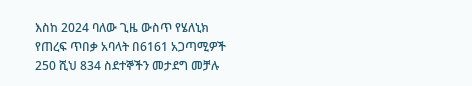እስከ 2024 ባለው ጊዜ ውስጥ የሄለኒክ የጠረፍ ጥበቃ አባላት በ6161 አጋጣሚዎች 250 ሺህ 834 ስደተኞችን መታደግ መቻሉ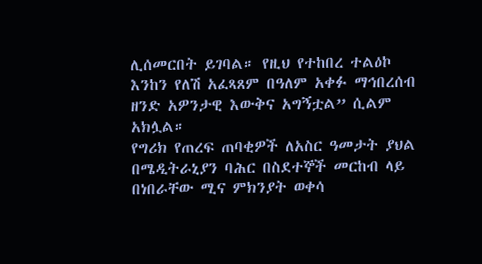ሊሰመርበት ይገባል። የዚህ የተከበረ ተልዕኮ እንከን የለሽ አፈጻጸም በዓለም አቀፉ ማኅበረሰብ ዘንድ አዎንታዊ እውቅና አግኝቷል” ሲልም አክሏል።
የግሪክ የጠረፍ ጠባቂዎች ለአስር ዓመታት ያህል በሜዲትራኒያን ባሕር በስደተኞች መርከብ ላይ በነበራቸው ሚና ምክንያት ወቀሳ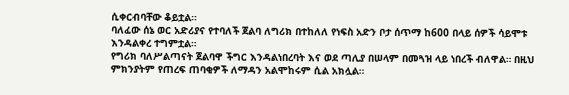ሲቀርብባቸው ቆይቷል።
ባለፈው ሰኔ ወር አድሪያና የተባለች ጀልባ ለግሪክ በተከለለ የነፍስ አድን ቦታ ሰጥማ ከ600 በላይ ሰዎች ሳይሞቱ እንዳልቀረ ተግምቷል።
የግሪክ ባለሥልጣናት ጀልባዋ ችግር እንዳልነበረባት እና ወደ ጣሊያ በሠላም በመጓዝ ላይ ነበረች ብለዋል። በዚህ ምክንያትም የጠረፍ ጠባቂዎች ለማዳን አልሞከሩም ሲል አክሏል።